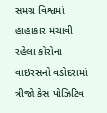સમગ્ર વિશ્વમાં હાહાકાર મચાવી રહેલા કોરોના વાઇરસનો વડોદરામાં ત્રીજો કેસ પોઝિટિવ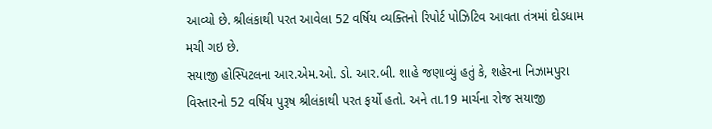આવ્યો છે. શ્રીલંકાથી પરત આવેલા 52 વર્ષિય વ્યક્તિનો રિપોર્ટ પોઝિટિવ આવતા તંત્રમાં દોડધામ મચી ગઇ છે.
સયાજી હોસ્પિટલના આર.એમ.ઓ. ડો. આર.બી. શાહે જણાવ્યું હતું કે, શહેરના નિઝામપુરા વિસ્તારનો 52 વર્ષિય પુરૂષ શ્રીલંકાથી પરત ફર્યો હતો. અને તા.19 માર્ચના રોજ સયાજી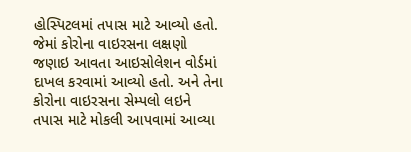હોસ્પિટલમાં તપાસ માટે આવ્યો હતો. જેમાં કોરોના વાઇરસના લક્ષણો જણાઇ આવતા આઇસોલેશન વોર્ડમાં દાખલ કરવામાં આવ્યો હતો. અને તેના કોરોના વાઇરસના સેમ્પલો લઇને તપાસ માટે મોકલી આપવામાં આવ્યા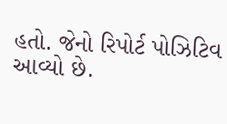હતો. જેનો રિપોર્ટ પોઝિટિવ આવ્યો છે.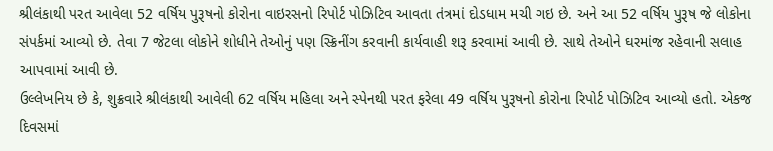શ્રીલંકાથી પરત આવેલા 52 વર્ષિય પુરૂષનો કોરોના વાઇરસનો રિપોર્ટ પોઝિટિવ આવતા તંત્રમાં દોડધામ મચી ગઇ છે. અને આ 52 વર્ષિય પુરૂષ જે લોકોના સંપર્કમાં આવ્યો છે. તેવા 7 જેટલા લોકોને શોધીને તેઓનું પણ સ્ક્રિનીંગ કરવાની કાર્યવાહી શરૂ કરવામાં આવી છે. સાથે તેઓને ઘરમાંજ રહેવાની સલાહ આપવામાં આવી છે.
ઉલ્લેખનિય છે કે, શુક્રવારે શ્રીલંકાથી આવેલી 62 વર્ષિય મહિલા અને સ્પેનથી પરત ફરેલા 49 વર્ષિય પુરૂષનો કોરોના રિપોર્ટ પોઝિટિવ આવ્યો હતો. એકજ દિવસમાં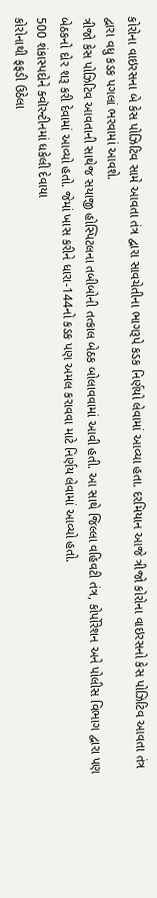કોરોના વાઇરસના બે કેસ પોઝિટિવ સામે આવતા તંત્ર દ્વારા સાવચેતીના ભાગરૂપે કડક નિર્ણયો લેવામાં આવ્યા હતા. દરમિયાન આજે ત્રીજો કોરોના વાઇરસનો કેસ પોઝિટિવ આવતા તંત્ર દ્વારા વધુ કડક પગલાં ભરવામાં આવશે.
ત્રીજો કેસ પોઝિટિવ આવતાની સાથેજ સયાજી હોસ્પિટલના તબીબોની તત્કાલ બેઠક બોલાવવામાં આવી હતી. આ સાથે જિલ્લા વહિવટી તંત્ર, કોર્પોરેશન અને પોલીસ વિભાગ દ્વારા પણ બેઠકનો દોર શરૂ કરી દેવામાં આવ્યો હતો. જેમાં ખાસ કરીને ધારા-144નો કડક પણ અમલ કરાવવા માટે નિર્ણય લેવામાં આવ્યો હતો.
500 શંકાસ્પદોને ક્વૉરન્ટીનમાં ધકેલી દેવાયા
કોરોનાથી ફફડી ઉઠેલા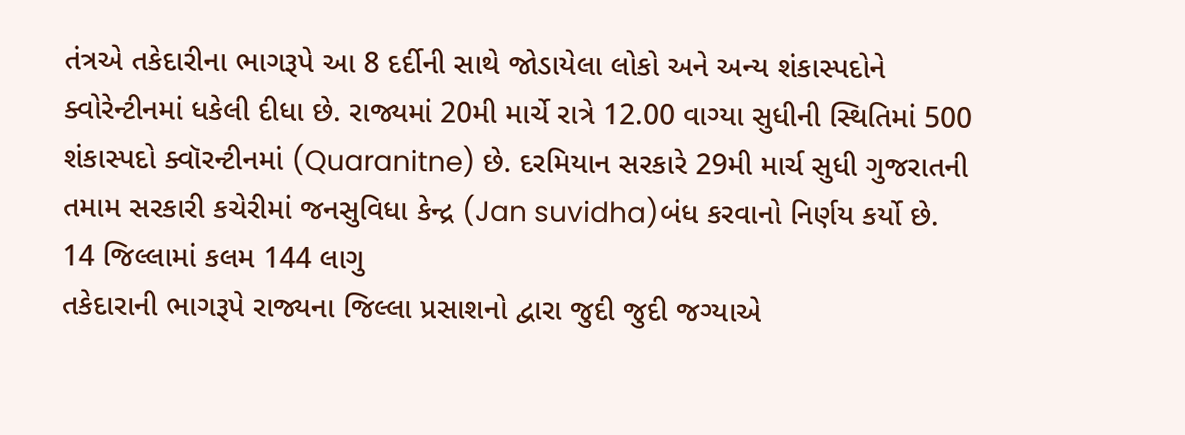તંત્રએ તકેદારીના ભાગરૂપે આ 8 દર્દીની સાથે જોડાયેલા લોકો અને અન્ય શંકાસ્પદોને ક્વોરેન્ટીનમાં ધકેલી દીધા છે. રાજ્યમાં 20મી માર્ચે રાત્રે 12.00 વાગ્યા સુધીની સ્થિતિમાં 500 શંકાસ્પદો ક્વૉરન્ટીનમાં (Quaranitne) છે. દરમિયાન સરકારે 29મી માર્ચ સુધી ગુજરાતની તમામ સરકારી કચેરીમાં જનસુવિધા કેન્દ્ર (Jan suvidha)બંધ કરવાનો નિર્ણય કર્યો છે.
14 જિલ્લામાં કલમ 144 લાગુ
તકેદારાની ભાગરૂપે રાજ્યના જિલ્લા પ્રસાશનો દ્વારા જુદી જુદી જગ્યાએ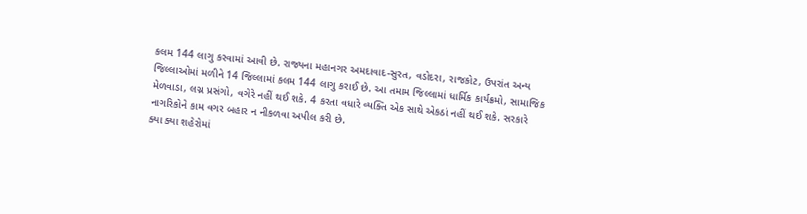કલમ 144 લાગુ કરવામાં આવી છે. રાજ્યના મહાનગર અમદાવાદ-સુરત, વડોદરા, રાજકોટ, ઉપરાંત અન્ય જિલ્લાઓમાં મળીને 14 જિલ્લામાં કલમ 144 લાગુ કરાઈ છે. આ તમામ જિલ્લામાં ધાર્મિક કાર્યક્રમો, સામાજિક મેળવાડા, લગ્ન પ્રસંગો, વગેરે નહીં થઈ શકે. 4 કરતા વધારે વ્યક્તિ એક સાથે એકઠાં નહીં થઈ શકે. સરકારે નાગરિકોને કામ વગર બહાર ન નીકળવા અપીલ કરી છે.
ક્યા ક્યા શહેરોમાં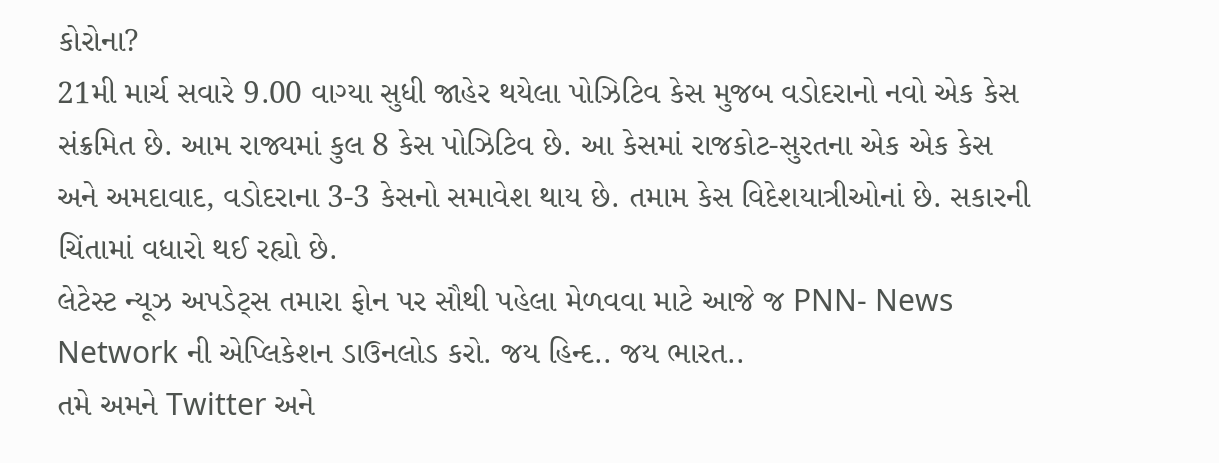કોરોના?
21મી માર્ચ સવારે 9.00 વાગ્યા સુધી જાહેર થયેલા પોઝિટિવ કેસ મુજબ વડોદરાનો નવો એક કેસ સંક્રમિત છે. આમ રાજ્યમાં કુલ 8 કેસ પોઝિટિવ છે. આ કેસમાં રાજકોટ-સુરતના એક એક કેસ અને અમદાવાદ, વડોદરાના 3-3 કેસનો સમાવેશ થાય છે. તમામ કેસ વિદેશયાત્રીઓનાં છે. સકારની ચિંતામાં વધારો થઈ રહ્યો છે.
લેટેસ્ટ ન્યૂઝ અપડેટ્સ તમારા ફોન પર સૌથી પહેલા મેળવવા માટે આજે જ PNN- News Network ની એપ્લિકેશન ડાઉનલોડ કરો. જય હિન્દ.. જય ભારત..
તમે અમને Twitter અને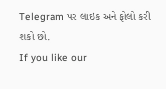Telegram પર લાઇક અને ફોલો કરી શકો છો.
If you like our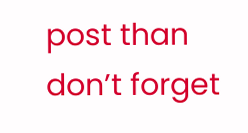post than don’t forget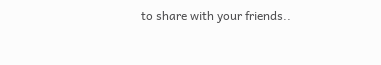to share with your friends..